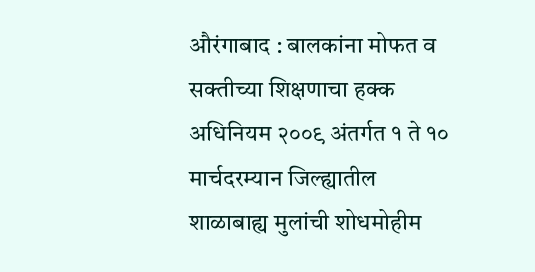औरंगाबाद : बालकांना मोफत व सक्तीच्या शिक्षणाचा हक्क अधिनियम २००९ अंतर्गत १ ते १० मार्चदरम्यान जिल्ह्यातील शाळाबाह्य मुलांची शोधमोहीम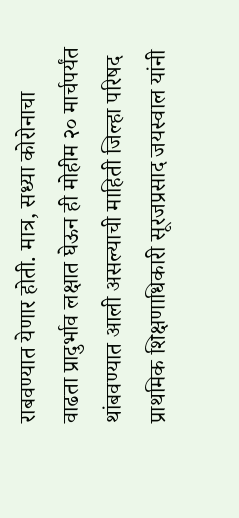राबवण्यात येणार होती. मात्र, सध्या कोरोनाचा वाढता प्रादुर्भाव लक्षात घेऊन ही मोहीम २० मार्चपर्यंत थांबवण्यात आली असल्याची माहिती जिल्हा परिषद प्राथमिक शिक्षणाधिकारी सूरजप्रसाद जयस्वाल यांनी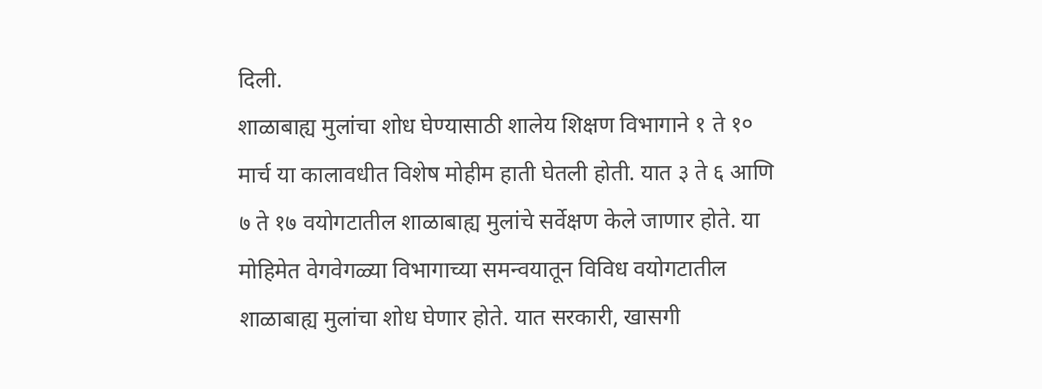दिली.
शाळाबाह्य मुलांचा शोध घेण्यासाठी शालेय शिक्षण विभागाने १ ते १० मार्च या कालावधीत विशेष मोहीम हाती घेतली होती. यात ३ ते ६ आणि ७ ते १७ वयोगटातील शाळाबाह्य मुलांचे सर्वेक्षण केले जाणार होते. या मोहिमेत वेगवेगळ्या विभागाच्या समन्वयातून विविध वयोगटातील शाळाबाह्य मुलांचा शोध घेणार होते. यात सरकारी, खासगी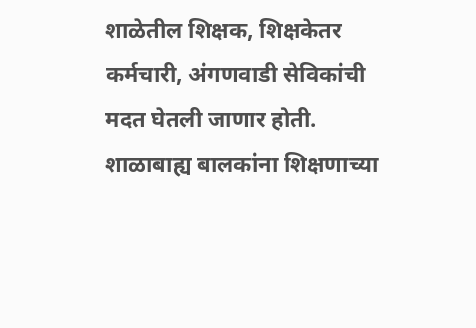शाळेतील शिक्षक, शिक्षकेतर कर्मचारी, अंगणवाडी सेविकांची मदत घेतली जाणार होती.
शाळाबाह्य बालकांना शिक्षणाच्या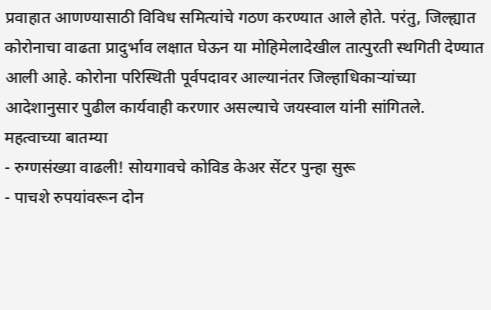प्रवाहात आणण्यासाठी विविध समित्यांचे गठण करण्यात आले होते. परंतु, जिल्ह्यात कोरोनाचा वाढता प्रादुर्भाव लक्षात घेऊन या मोहिमेलादेखील तात्पुरती स्थगिती देण्यात आली आहे. कोरोना परिस्थिती पूर्वपदावर आल्यानंतर जिल्हाधिकाऱ्यांच्या आदेशानुसार पुढील कार्यवाही करणार असल्याचे जयस्वाल यांनी सांगितले.
महत्वाच्या बातम्या
- रुग्णसंख्या वाढली! सोयगावचे कोविड केअर सेंटर पुन्हा सुरू
- पाचशे रुपयांवरून दोन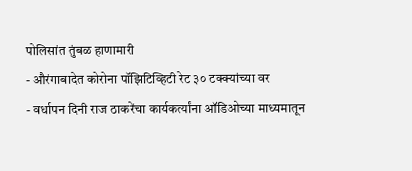पोलिसांत तुंबळ हाणामारी
- औरंगाबादेत कोरोना पॉझिटिव्हिटी रेट ३० टक्क्यांच्या वर
- वर्धापन दिनी राज ठाकरेंचा कार्यकर्त्यांना ऑडिओच्या माध्यमातून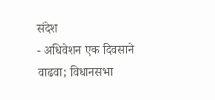संदेश
- अधिवेशन एक दिवसाने वाढवा; विधानसभा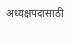अध्यक्षपदासाठी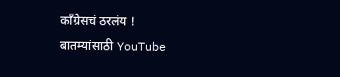काँग्रेसचं ठरलंय !
बातम्यांसाठी YouTube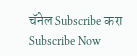चॅनेल Subscribe करा
Subscribe Now